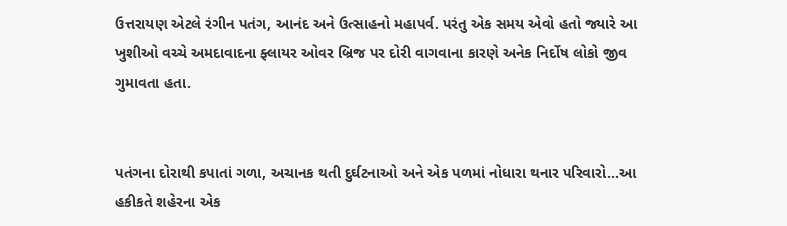ઉત્તરાયણ એટલે રંગીન પતંગ, આનંદ અને ઉત્સાહનો મહાપર્વ. પરંતુ એક સમય એવો હતો જ્યારે આ ખુશીઓ વચ્ચે અમદાવાદના ફ્લાયર ઓવર બ્રિજ પર દોરી વાગવાના કારણે અનેક નિર્દોષ લોકો જીવ ગુમાવતા હતા.


પતંગના દોરાથી કપાતાં ગળા, અચાનક થતી દુર્ઘટનાઓ અને એક પળમાં નોધારા થનાર પરિવારો...આ હકીકતે શહેરના એક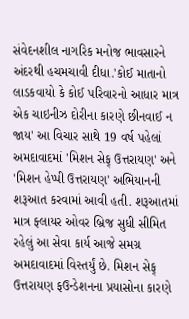સંવેદનશીલ નાગરિક મનોજ ભાવસારને અંદરથી હચમચાવી દીધા.'કોઈ માતાનો લાડકવાયો કે કોઈ પરિવારનો આધાર માત્ર એક ચાઇનીઝ દોરીના કારણે છીનવાઈ ન જાય' આ વિચાર સાથે 19 વર્ષ પહેલાં અમદાવાદમાં 'મિશન સેફ્ ઉત્તરાયણ' અને 'મિશન હેપ્પી ઉત્તરાયણ' અભિયાનની શરૂઆત કરવામાં આવી હતી. શરૂઆતમાં માત્ર ફ્લાયર ઓવર બ્રિજ સુધી સીમિત રહેલું આ સેવા કાર્ય આજે સમગ્ર અમદાવાદમાં વિસ્તર્યું છે. મિશન સેફ્ ઉત્તરાયણ ફઉન્ડેશનના પ્રયાસોના કારણે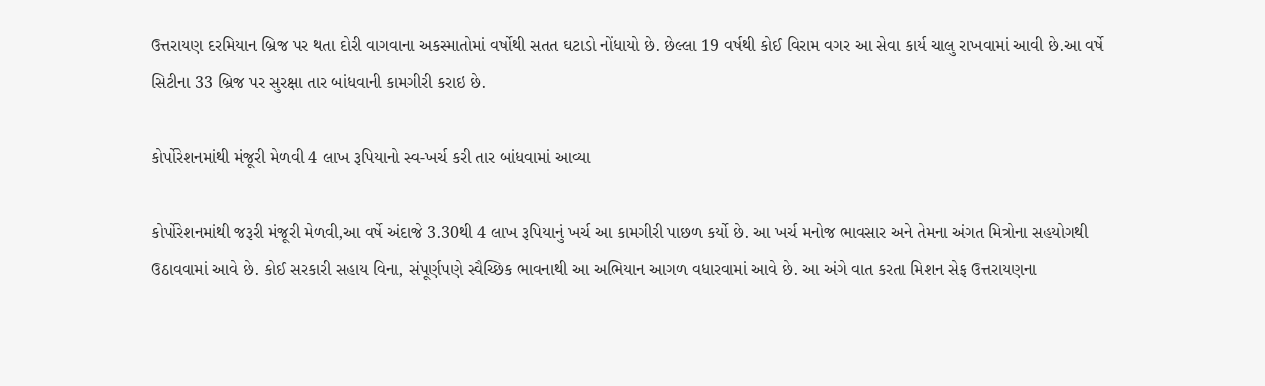ઉત્તરાયણ દરમિયાન બ્રિજ પર થતા દોરી વાગવાના અકસ્માતોમાં વર્ષોથી સતત ઘટાડો નોંધાયો છે. છેલ્લા 19 વર્ષથી કોઈ વિરામ વગર આ સેવા કાર્ય ચાલુ રાખવામાં આવી છે.આ વર્ષે સિટીના 33 બ્રિજ પર સુરક્ષા તાર બાંધવાની કામગીરી કરાઇ છે.

કોર્પોરેશનમાંથી મંજૂરી મેળવી 4 લાખ રૂપિયાનો સ્વ-ખર્ચ કરી તાર બાંધવામાં આવ્યા

કોર્પોરેશનમાંથી જરૂરી મંજૂરી મેળવી,આ વર્ષે અંદાજે 3.30થી 4 લાખ રૂપિયાનું ખર્ચ આ કામગીરી પાછળ કર્યો છે. આ ખર્ચ મનોજ ભાવસાર અને તેમના અંગત મિત્રોના સહયોગથી ઉઠાવવામાં આવે છે. કોઈ સરકારી સહાય વિના, સંપૂર્ણપણે સ્વૈચ્છિક ભાવનાથી આ અભિયાન આગળ વધારવામાં આવે છે. આ અંગે વાત કરતા મિશન સેફ ઉત્તરાયણના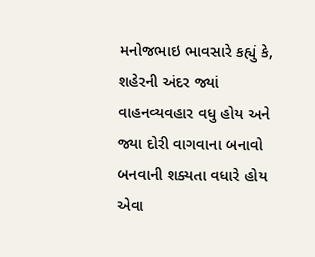મનોજભાઇ ભાવસારે કહ્યું કે, શહેરની અંદર જ્યાં વાહનવ્યવહાર વધુ હોય અને જ્યા દોરી વાગવાના બનાવો બનવાની શક્યતા વધારે હોય એવા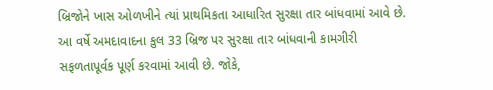બ્રિજોને ખાસ ઓળખીને ત્યાં પ્રાથમિકતા આધારિત સુરક્ષા તાર બાંધવામાં આવે છે. આ વર્ષે અમદાવાદના કુલ 33 બ્રિજ પર સુરક્ષા તાર બાંધવાની કામગીરી સફળતાપૂર્વક પૂર્ણ કરવામાં આવી છે. જોકે,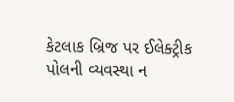કેટલાક બ્રિજ પર ઈલેક્ટ્રીક પોલની વ્યવસ્થા ન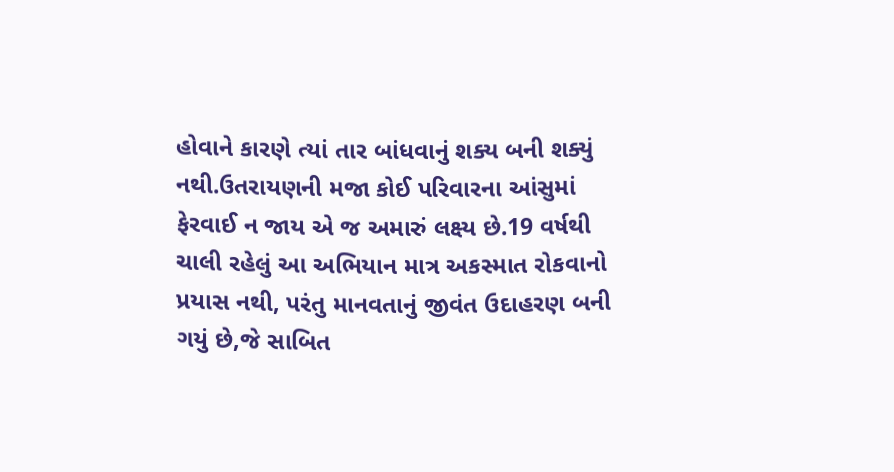હોવાને કારણે ત્યાં તાર બાંધવાનું શક્ય બની શક્યું નથી.ઉતરાયણની મજા કોઈ પરિવારના આંસુમાં ફેરવાઈ ન જાય એ જ અમારું લક્ષ્ય છે.19 વર્ષથી ચાલી રહેલું આ અભિયાન માત્ર અકસ્માત રોકવાનો પ્રયાસ નથી, પરંતુ માનવતાનું જીવંત ઉદાહરણ બની ગયું છે,જે સાબિત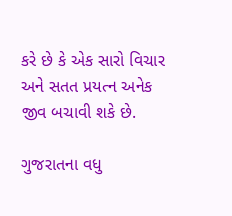કરે છે કે એક સારો વિચાર અને સતત પ્રયત્ન અનેક જીવ બચાવી શકે છે.

ગુજરાતના વધુ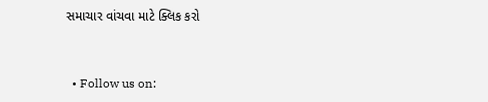સમાચાર વાંચવા માટે ક્લિક કરો


  • Follow us on: